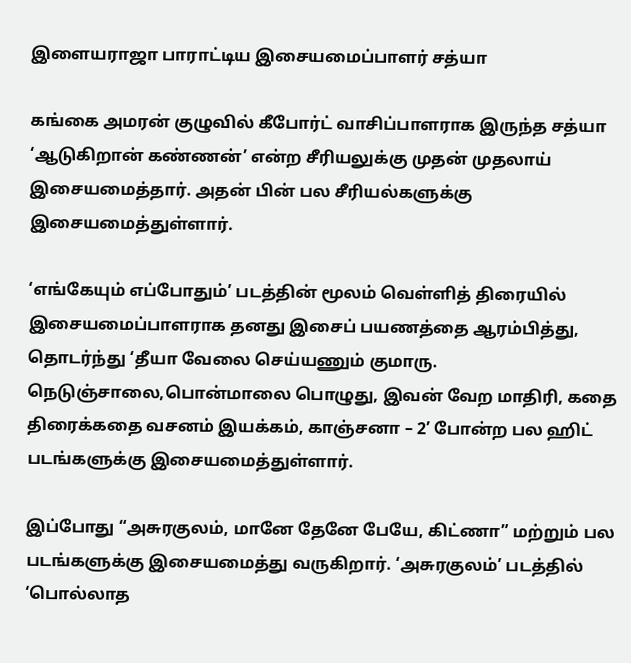இளையராஜா பாராட்டிய இசையமைப்பாளர் சத்யா

கங்கை அமரன் குழுவில் கீபோர்ட் வாசிப்பாளராக இருந்த சத்யா ‘ஆடுகிறான் கண்ணன்’ என்ற சீரியலுக்கு முதன் முதலாய் இசையமைத்தார். அதன் பின் பல சீரியல்களுக்கு இசையமைத்துள்ளார்.

‘எங்கேயும் எப்போதும்’ படத்தின் மூலம் வெள்ளித் திரையில் இசையமைப்பாளராக தனது இசைப் பயணத்தை ஆரம்பித்து, தொடர்ந்து ‘தீயா வேலை செய்யணும் குமாரு. நெடுஞ்சாலை,பொன்மாலை பொழுது, இவன் வேற மாதிரி, கதை திரைக்கதை வசனம் இயக்கம், காஞ்சனா – 2’ போன்ற பல ஹிட் படங்களுக்கு இசையமைத்துள்ளார்.

இப்போது “அசுரகுலம், மானே தேனே பேயே, கிட்ணா” மற்றும் பல படங்களுக்கு இசையமைத்து வருகிறார். ‘அசுரகுலம்’ படத்தில் ‘பொல்லாத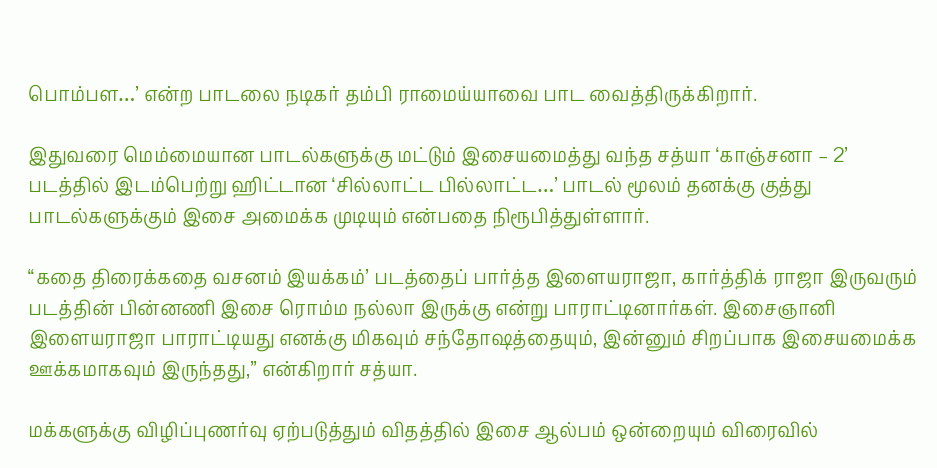பொம்பள…’ என்ற பாடலை நடிகர் தம்பி ராமைய்யாவை பாட வைத்திருக்கிறார்.

இதுவரை மெம்மையான பாடல்களுக்கு மட்டும் இசையமைத்து வந்த சத்யா ‘காஞ்சனா – 2’ படத்தில் இடம்பெற்று ஹிட்டான ‘சில்லாட்ட பில்லாட்ட…’ பாடல் மூலம் தனக்கு குத்து பாடல்களுக்கும் இசை அமைக்க முடியும் என்பதை நிரூபித்துள்ளார்.

‘‘கதை திரைக்கதை வசனம் இயக்கம்’ படத்தைப் பார்த்த இளையராஜா, கார்த்திக் ராஜா இருவரும் படத்தின் பின்னணி இசை ரொம்ம நல்லா இருக்கு என்று பாராட்டினார்கள். இசைஞானி இளையராஜா பாராட்டியது எனக்கு மிகவும் சந்தோஷத்தையும், இன்னும் சிறப்பாக இசையமைக்க ஊக்கமாகவும் இருந்தது,” என்கிறார் சத்யா.

மக்களுக்கு விழிப்புணர்வு ஏற்படுத்தும் விதத்தில் இசை ஆல்பம் ஒன்றையும் விரைவில்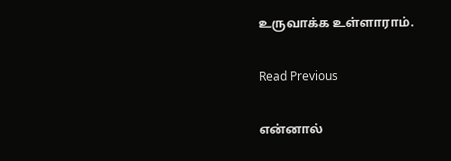உருவாக்க உள்ளாராம்.

Read Previous

என்னால்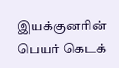இயக்குனரின் பெயர் கெடக்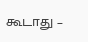கூடாது –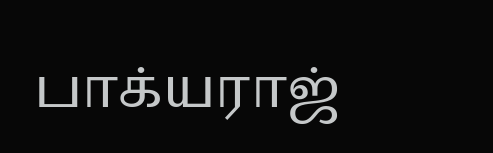பாக்யராஜ்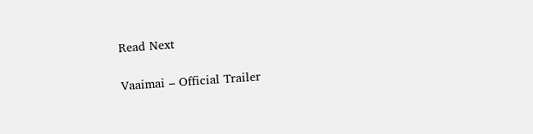Read Next

Vaaimai – Official Trailer